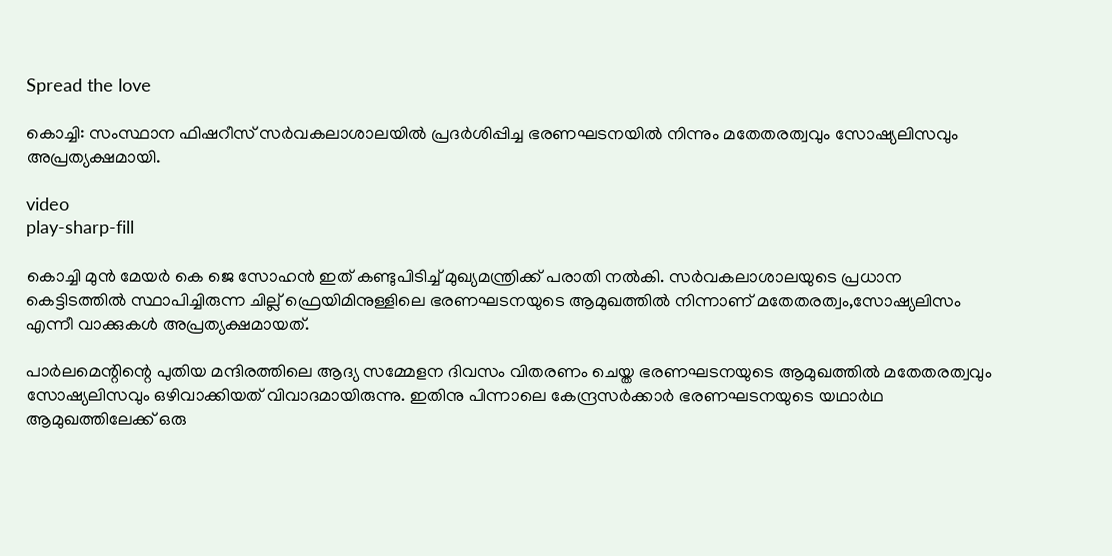Spread the love

കൊച്ചി: സംസ്ഥാന ഫിഷറീസ് സർവകലാശാലയില്‍ പ്രദർശിപ്പിച്ച ഭരണഘടനയില്‍ നിന്നും മതേതരത്വവും സോഷ്യലിസവും അപ്രത്യക്ഷമായി.

video
play-sharp-fill

കൊച്ചി മുൻ മേയർ കെ ജെ സോഹൻ ഇത് കണ്ടുപിടിച്ച്‌ മുഖ്യമന്ത്രിക്ക് പരാതി നല്‍കി. സർവകലാശാലയുടെ പ്രധാന കെട്ടിടത്തില്‍ സ്ഥാപിച്ചിരുന്ന ചില്ല് ഫ്രെയിമിനുള്ളിലെ ഭരണഘടനയുടെ ആമുഖത്തില്‍ നിന്നാണ് മതേതരത്വം,സോഷ്യലിസം എന്നീ വാക്കുകള്‍ അപ്രത്യക്ഷമായത്.

പാര്‍ലമെന്റിന്റെ പുതിയ മന്ദിരത്തിലെ ആദ്യ സമ്മേളന ദിവസം വിതരണം ചെയ്ത ഭരണഘടനയുടെ ആമുഖത്തില്‍ മതേതരത്വവും സോഷ്യലിസവും ഒഴിവാക്കിയത് വിവാദമായിരുന്നു. ഇതിനു പിന്നാലെ കേന്ദ്രസര്‍ക്കാര്‍ ഭരണഘടനയുടെ യഥാര്‍ഥ ആമുഖത്തിലേക്ക് ഒരു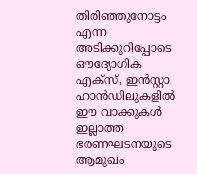തിരിഞ്ഞുനോട്ടം എന്ന അടിക്കുറിപ്പോടെ ഔദ്യോഗിക എക്‌സ്, ഇന്‍സ്റ്റാ ഹാന്‍ഡിലുകളില്‍ ഈ വാക്കുകള്‍ ഇല്ലാത്ത ഭരണഘടനയുടെ ആമുഖം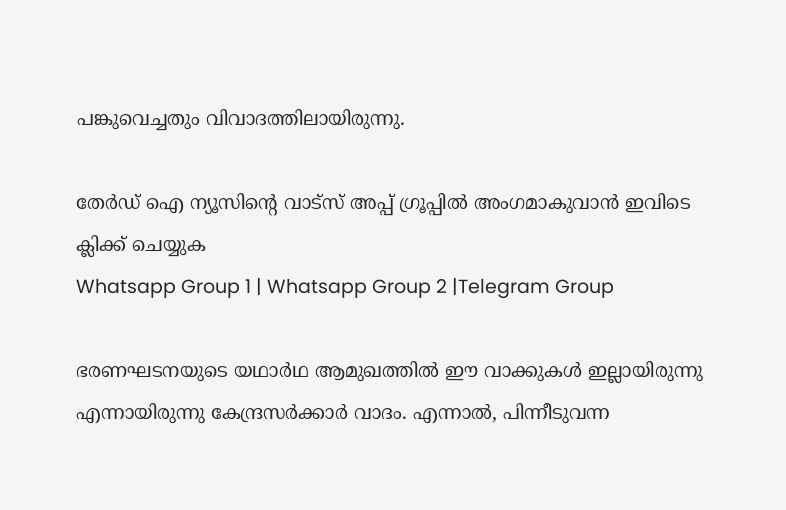പങ്കുവെച്ചതും വിവാദത്തിലായിരുന്നു.

തേർഡ് ഐ ന്യൂസിന്റെ വാട്സ് അപ്പ് ഗ്രൂപ്പിൽ അംഗമാകുവാൻ ഇവിടെ ക്ലിക്ക് ചെയ്യുക
Whatsapp Group 1 | Whatsapp Group 2 |Telegram Group

ഭരണഘടനയുടെ യഥാര്‍ഥ ആമുഖത്തില്‍ ഈ വാക്കുകള്‍ ഇല്ലായിരുന്നു എന്നായിരുന്നു കേന്ദ്രസര്‍ക്കാര്‍ വാദം. എന്നാല്‍, പിന്നീടുവന്ന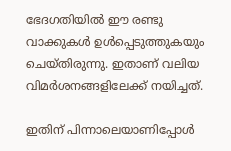ഭേദഗതിയില്‍ ഈ രണ്ടു വാക്കുകള്‍ ഉള്‍പ്പെടുത്തുകയും ചെയ്തിരുന്നു. ഇതാണ് വലിയ വിമര്‍ശനങ്ങളിലേക്ക് നയിച്ചത്.

ഇതിന് പിന്നാലെയാണിപ്പോള്‍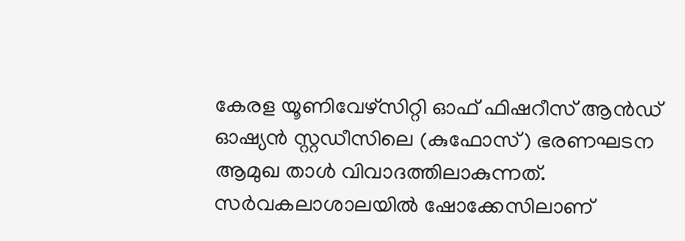കേരള യൂണിവേഴ്സിറ്റി ഓഫ് ഫിഷറീസ് ആന്‍ഡ് ഓഷ്യന്‍ സ്റ്റഡീസിലെ (കുഫോസ്) ഭരണഘടന ആമുഖ താള്‍ വിവാദത്തിലാകുന്നത്. സര്‍വകലാശാലയില്‍ ഷോക്കേസിലാണ്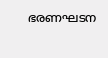ഭരണഘടന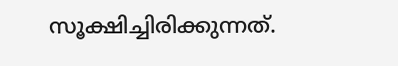സൂക്ഷിച്ചിരിക്കുന്നത്.